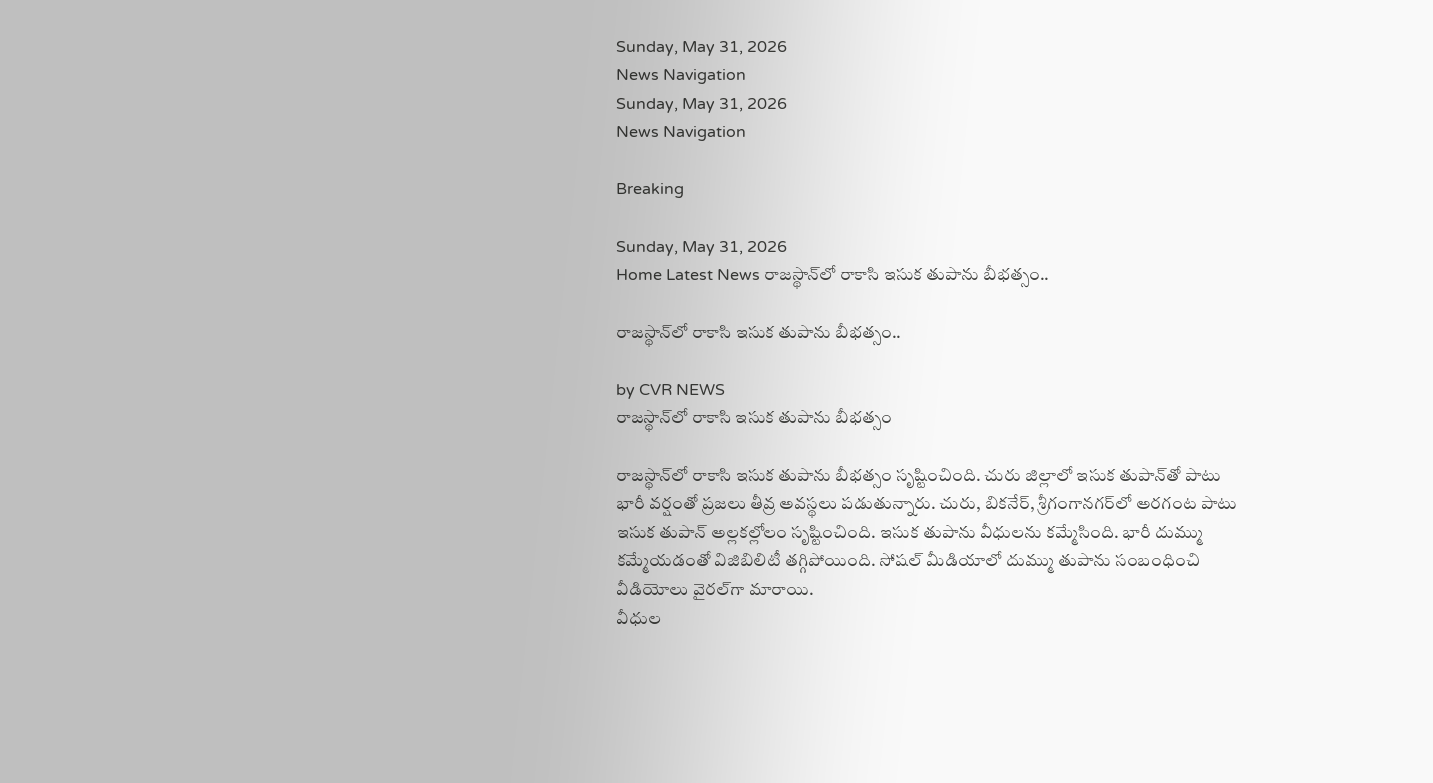Sunday, May 31, 2026
News Navigation
Sunday, May 31, 2026
News Navigation

Breaking

Sunday, May 31, 2026
Home Latest News రాజస్థాన్‌లో రాకాసి ఇసుక తుపాను బీభత్సం..

రాజస్థాన్‌లో రాకాసి ఇసుక తుపాను బీభత్సం..

by CVR NEWS
రాజస్థాన్‌లో రాకాసి ఇసుక తుపాను బీభత్సం

రాజస్థాన్‌లో రాకాసి ఇసుక తుపాను బీభత్సం సృష్టించింది. చురు జిల్లాలో ఇసుక తుపాన్‌తో పాటు భారీ వర్షంతో ప్రజలు తీవ్ర అవస్థలు పడుతున్నారు. చురు, బికనేర్‌, శ్రీగంగానగర్‌లో అరగంట పాటు ఇసుక తుపాన్‌ అల్లకల్లోలం సృష్టించింది. ఇసుక తుపాను వీధులను కమ్మేసింది. భారీ దుమ్ము కమ్మేయడంతో విజిబిలిటీ తగ్గిపోయింది. సోషల్‌ మీడియాలో దుమ్ము తుపాను సంబంధించి వీడియోలు వైరల్‌గా మారాయి.
వీధుల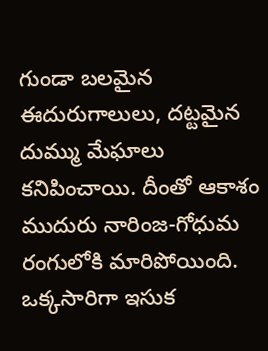గుండా బలమైన ఈదురుగాలులు, దట్టమైన దుమ్ము మేఘాలు కనిపించాయి. దీంతో ఆకాశం ముదురు నారింజ-గోధుమ రంగులోకి మారిపోయింది. ఒక్కసారిగా ఇసుక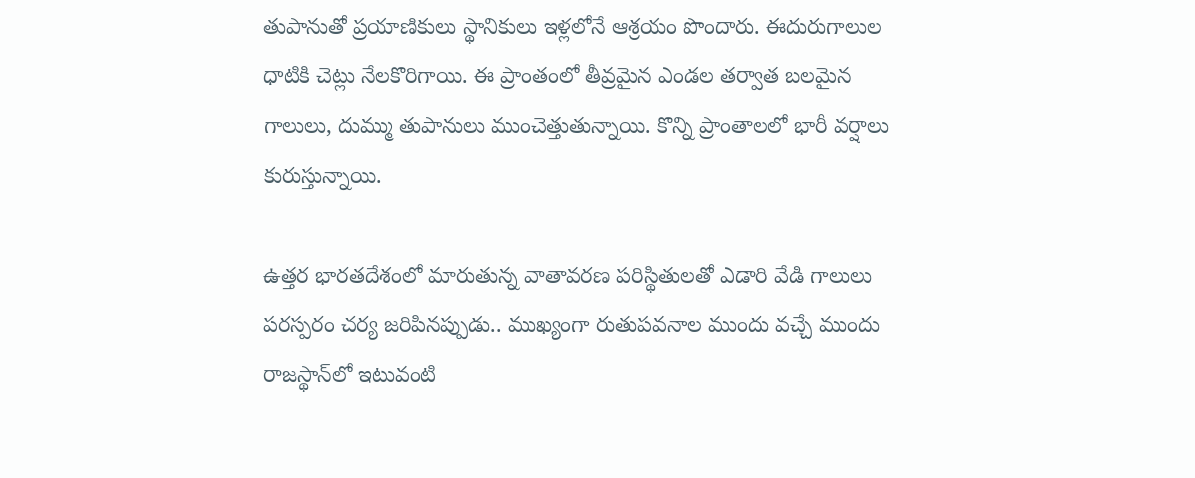తుపానుతో ప్రయాణికులు స్థానికులు ఇళ్లలోనే ఆశ్రయం పొందారు. ఈదురుగాలుల ధాటికి చెట్లు నేలకొరిగాయి. ఈ ప్రాంతంలో తీవ్రమైన ఎండల తర్వాత బలమైన గాలులు, దుమ్ము తుపానులు ముంచెత్తుతున్నాయి. కొన్ని ప్రాంతాలలో భారీ వర్షాలు కురుస్తున్నాయి.

ఉత్తర భారతదేశంలో మారుతున్న వాతావరణ పరిస్థితులతో ఎడారి వేడి గాలులు పరస్పరం చర్య జరిపినప్పుడు.. ముఖ్యంగా రుతుపవనాల ముందు వచ్చే ముందు రాజస్థాన్‌లో ఇటువంటి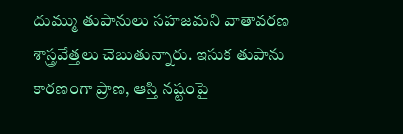దుమ్ము తుపానులు సహజమని వాతావరణ శాస్త్రవేత్తలు చెబుతున్నారు. ఇసుక తుపాను కారణంగా ప్రాణ, ఆస్తి నష్టంపై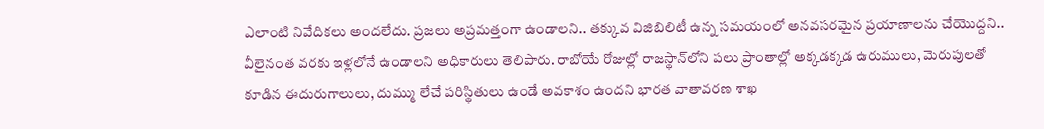ఎలాంటి నివేదికలు అందలేదు. ప్రజలు అప్రమత్తంగా ఉండాలని.. తక్కువ విజిబిలిటీ ఉన్న సమయంలో అనవసరమైన ప్రయాణాలను చేయొద్దని.. వీలైనంత వరకు ఇళ్లలోనే ఉండాలని అధికారులు తెలిపారు. రాబోయే రోజుల్లో రాజస్థాన్‌లోని పలు ప్రాంతాల్లో అక్కడక్కడ ఉరుములు, మెరుపులతో కూడిన ఈదురుగాలులు, దుమ్ము లేచే పరిస్థితులు ఉండే అవకాశం ఉందని భారత వాతావరణ శాఖ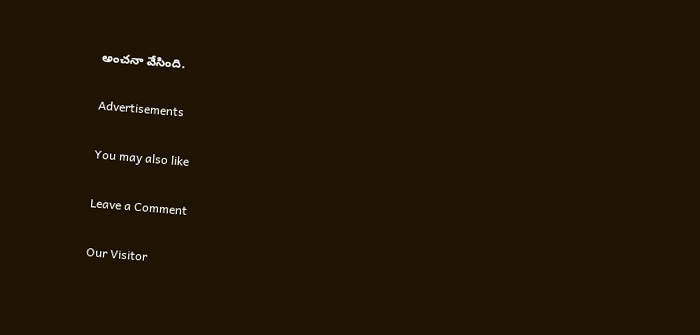అంచనా వేసింది.

Advertisements

You may also like

Leave a Comment

Our Visitor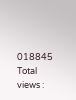018845
Total views :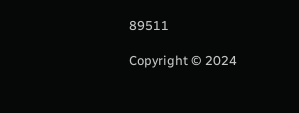89511

Copyright © 2024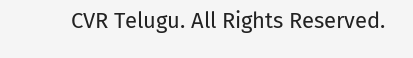CVR Telugu. All Rights Reserved.